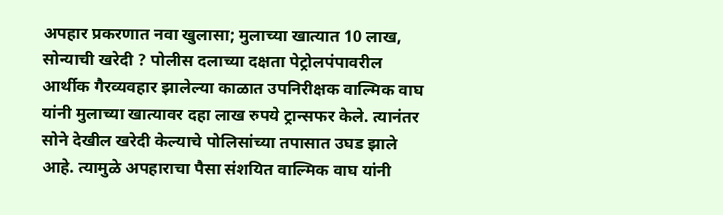अपहार प्रकरणात नवा खुलासा; मुलाच्या खात्यात 10 लाख, सोन्याची खरेदी ? पोलीस दलाच्या दक्षता पेट्रोलपंपावरील आर्थीक गैरव्यवहार झालेल्या काळात उपनिरीक्षक वाल्मिक वाघ यांनी मुलाच्या खात्यावर दहा लाख रुपये ट्रान्सफर केले. त्यानंतर सोने देखील खरेदी केल्याचे पोलिसांच्या तपासात उघड झाले आहे. त्यामुळे अपहाराचा पैसा संशयित वाल्मिक वाघ यांनी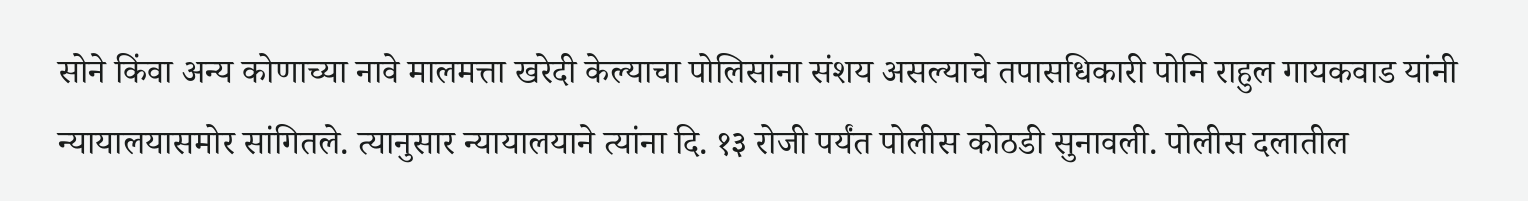सोने किंवा अन्य कोणाच्या नावे मालमत्ता खरेदी केल्याचा पोलिसांना संशय असल्याचे तपासधिकारी पोनि राहुल गायकवाड यांनी न्यायालयासमोर सांगितले. त्यानुसार न्यायालयाने त्यांना दि. १३ रोजी पर्यंत पोलीस कोठडी सुनावली. पोलीस दलातील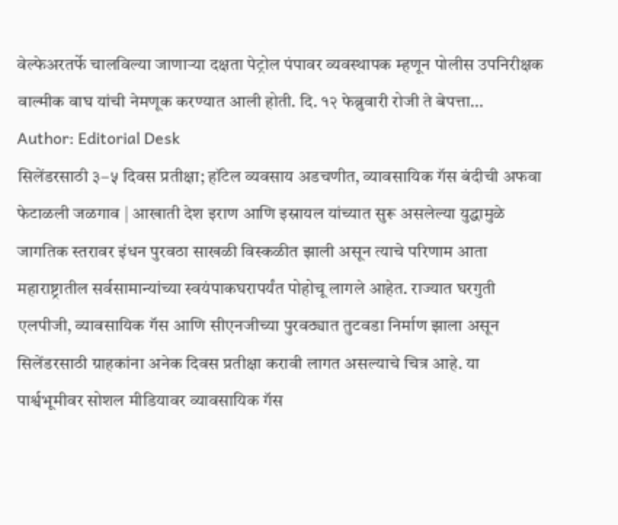वेल्फेअरतर्फे चालविल्या जाणाऱ्या दक्षता पेट्रोल पंपावर व्यवस्थापक म्हणून पोलीस उपनिरीक्षक वाल्मीक वाघ यांची नेमणूक करण्यात आली होती. दि. १२ फेब्रुवारी रोजी ते बेपत्ता…
Author: Editorial Desk
सिलेंडरसाठी ३–५ दिवस प्रतीक्षा; हॉटेल व्यवसाय अडचणीत, व्यावसायिक गॅस बंदीची अफवा फेटाळली जळगाव | आखाती देश इराण आणि इस्रायल यांच्यात सुरू असलेल्या युद्धामुळे जागतिक स्तरावर इंधन पुरवठा साखळी विस्कळीत झाली असून त्याचे परिणाम आता महाराष्ट्रातील सर्वसामान्यांच्या स्वयंपाकघरापर्यंत पोहोचू लागले आहेत. राज्यात घरगुती एलपीजी, व्यावसायिक गॅस आणि सीएनजीच्या पुरवठ्यात तुटवडा निर्माण झाला असून सिलेंडरसाठी ग्राहकांना अनेक दिवस प्रतीक्षा करावी लागत असल्याचे चित्र आहे. या पार्श्वभूमीवर सोशल मीडियावर व्यावसायिक गॅस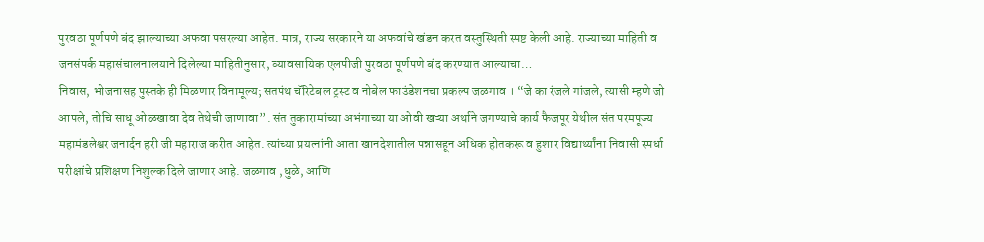पुरवठा पूर्णपणे बंद झाल्याच्या अफवा पसरल्या आहेत. मात्र, राज्य सरकारने या अफवांचे खंडन करत वस्तुस्थिती स्पष्ट केली आहे. राज्याच्या माहिती व जनसंपर्क महासंचालनालयाने दिलेल्या माहितीनुसार, व्यावसायिक एलपीजी पुरवठा पूर्णपणे बंद करण्यात आल्याचा…
निवास, भोजनासह पुस्तके ही मिळणार विनामूल्य; सतपंथ चॅरिटेबल ट्रस्ट व नोबेल फाउंडेशनचा प्रकल्प जळगाव । “जे का रंजले गांजले, त्यासी म्हणे जो आपले, तोचि साधू ओळखावा देव तेथेची जाणावा”. संत तुकारामांच्या अभंगाच्या या ओवी खऱ्या अर्थाने जगण्याचे कार्य फैजपूर येथील संत परमपूज्य महामंडलेश्वर जनार्दन हरी जी महाराज करीत आहेत. त्यांच्या प्रयत्नांनी आता खानदेशातील पन्नासहून अधिक होतकरू व हुशार विद्यार्थ्यांना निवासी स्पर्धा परीक्षांचे प्रशिक्षण निशुल्क दिले जाणार आहे. जळगाव ,धुळे, आणि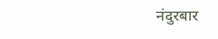नंदुरबार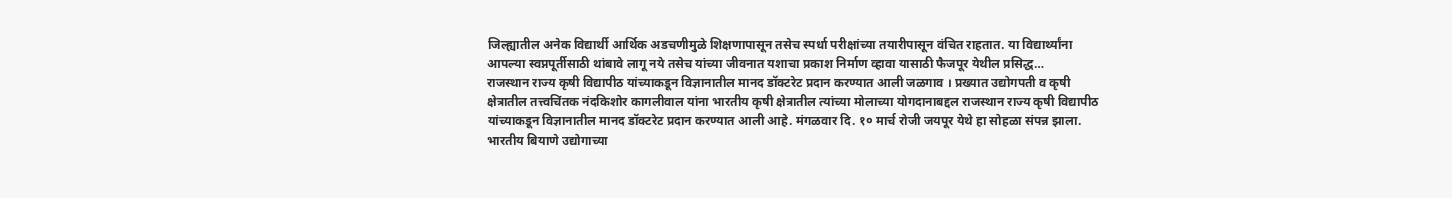जिल्ह्यातील अनेक विद्यार्थी आर्थिक अडचणीमुळे शिक्षणापासून तसेच स्पर्धा परीक्षांच्या तयारीपासून वंचित राहतात. या विद्यार्थ्यांना आपल्या स्वप्नपूर्तीसाठी थांबावे लागू नये तसेच यांच्या जीवनात यशाचा प्रकाश निर्माण व्हावा यासाठी फैजपूर येथील प्रसिद्ध…
राजस्थान राज्य कृषी विद्यापीठ यांच्याकडून विज्ञानातील मानद डॉक्टरेट प्रदान करण्यात आली जळगाव । प्रख्यात उद्योगपती व कृषी क्षेत्रातील तत्त्वचिंतक नंदकिशोर कागलीवाल यांना भारतीय कृषी क्षेत्रातील त्यांच्या मोलाच्या योगदानाबद्दल राजस्थान राज्य कृषी विद्यापीठ यांच्याकडून विज्ञानातील मानद डॉक्टरेट प्रदान करण्यात आली आहे. मंगळवार दि. १० मार्च रोजी जयपूर येथे हा सोहळा संपन्न झाला. भारतीय बियाणे उद्योगाच्या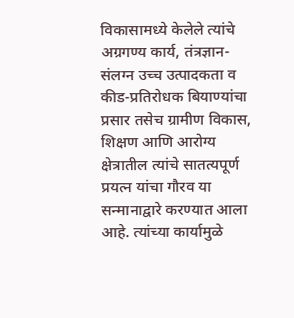विकासामध्ये केलेले त्यांचे अग्रगण्य कार्य, तंत्रज्ञान-संलग्न उच्च उत्पादकता व कीड-प्रतिरोधक बियाण्यांचा प्रसार तसेच ग्रामीण विकास, शिक्षण आणि आरोग्य क्षेत्रातील त्यांचे सातत्यपूर्ण प्रयत्न यांचा गौरव या सन्मानाद्वारे करण्यात आला आहे. त्यांच्या कार्यामुळे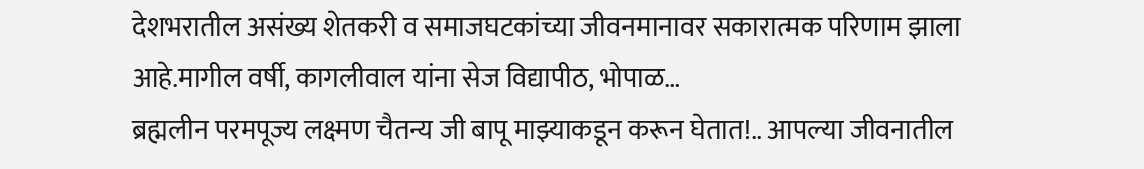देशभरातील असंख्य शेतकरी व समाजघटकांच्या जीवनमानावर सकारात्मक परिणाम झाला आहे.मागील वर्षी, कागलीवाल यांना सेज विद्यापीठ, भोपाळ…
ब्रह्मलीन परमपूज्य लक्ष्मण चैतन्य जी बापू माझ्याकडून करून घेतात!.. आपल्या जीवनातील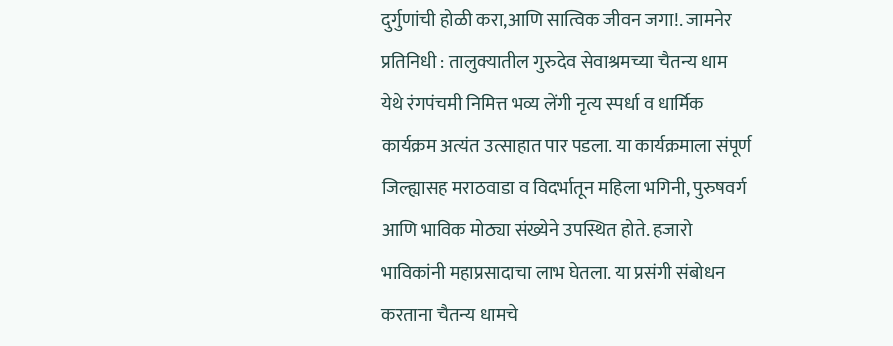दुर्गुणांची होळी करा,आणि सात्विक जीवन जगा!. जामनेर प्रतिनिधी : तालुक्यातील गुरुदेव सेवाश्रमच्या चैतन्य धाम येथे रंगपंचमी निमित्त भव्य लेंगी नृत्य स्पर्धा व धार्मिक कार्यक्रम अत्यंत उत्साहात पार पडला. या कार्यक्रमाला संपूर्ण जिल्ह्यासह मराठवाडा व विदर्भातून महिला भगिनी, पुरुषवर्ग आणि भाविक मोठ्या संख्येने उपस्थित होते. हजारो भाविकांनी महाप्रसादाचा लाभ घेतला. या प्रसंगी संबोधन करताना चैतन्य धामचे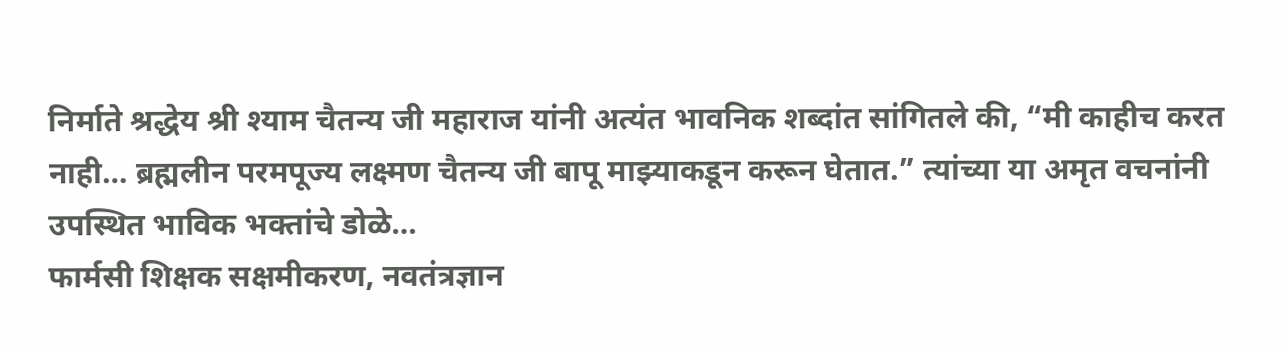निर्माते श्रद्धेय श्री श्याम चैतन्य जी महाराज यांनी अत्यंत भावनिक शब्दांत सांगितले की, “मी काहीच करत नाही… ब्रह्मलीन परमपूज्य लक्ष्मण चैतन्य जी बापू माझ्याकडून करून घेतात.” त्यांच्या या अमृत वचनांनी उपस्थित भाविक भक्तांचे डोळे…
फार्मसी शिक्षक सक्षमीकरण, नवतंत्रज्ञान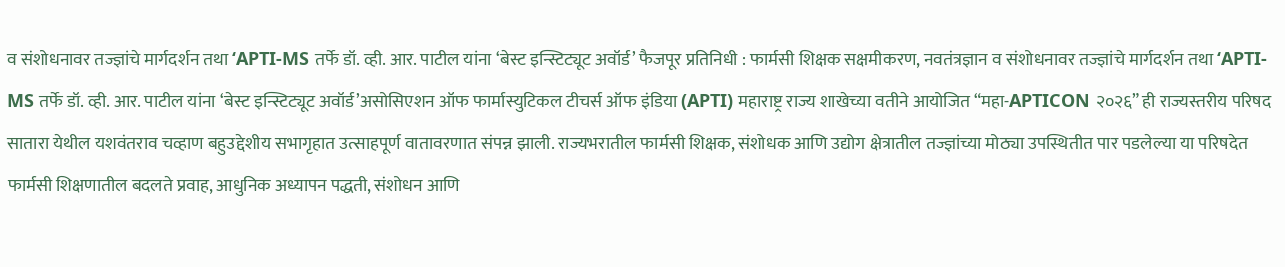व संशोधनावर तज्ज्ञांचे मार्गदर्शन तथा ‘APTI-MS तर्फे डॉ. व्ही. आर. पाटील यांना ‘बेस्ट इन्स्टिट्यूट अवॉर्ड’ फैजपूर प्रतिनिधी : फार्मसी शिक्षक सक्षमीकरण, नवतंत्रज्ञान व संशोधनावर तज्ज्ञांचे मार्गदर्शन तथा ‘APTI-MS तर्फे डॉ. व्ही. आर. पाटील यांना ‘बेस्ट इन्स्टिट्यूट अवॉर्ड’असोसिएशन ऑफ फार्मास्युटिकल टीचर्स ऑफ इंडिया (APTI) महाराष्ट्र राज्य शाखेच्या वतीने आयोजित “महा-APTICON २०२६” ही राज्यस्तरीय परिषद सातारा येथील यशवंतराव चव्हाण बहुउद्देशीय सभागृहात उत्साहपूर्ण वातावरणात संपन्न झाली. राज्यभरातील फार्मसी शिक्षक, संशोधक आणि उद्योग क्षेत्रातील तज्ज्ञांच्या मोठ्या उपस्थितीत पार पडलेल्या या परिषदेत फार्मसी शिक्षणातील बदलते प्रवाह, आधुनिक अध्यापन पद्धती, संशोधन आणि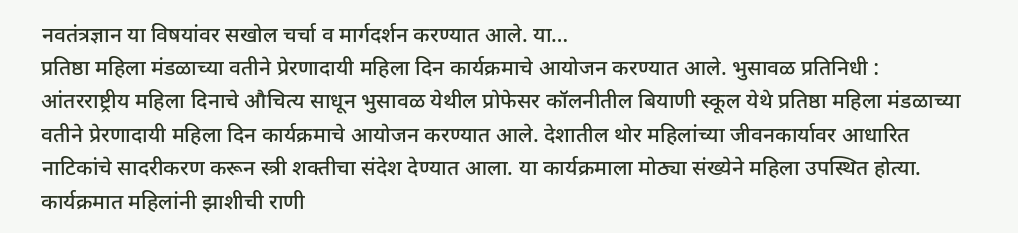नवतंत्रज्ञान या विषयांवर सखोल चर्चा व मार्गदर्शन करण्यात आले. या…
प्रतिष्ठा महिला मंडळाच्या वतीने प्रेरणादायी महिला दिन कार्यक्रमाचे आयोजन करण्यात आले. भुसावळ प्रतिनिधी : आंतरराष्ट्रीय महिला दिनाचे औचित्य साधून भुसावळ येथील प्रोफेसर कॉलनीतील बियाणी स्कूल येथे प्रतिष्ठा महिला मंडळाच्या वतीने प्रेरणादायी महिला दिन कार्यक्रमाचे आयोजन करण्यात आले. देशातील थोर महिलांच्या जीवनकार्यावर आधारित नाटिकांचे सादरीकरण करून स्त्री शक्तीचा संदेश देण्यात आला. या कार्यक्रमाला मोठ्या संख्येने महिला उपस्थित होत्या. कार्यक्रमात महिलांनी झाशीची राणी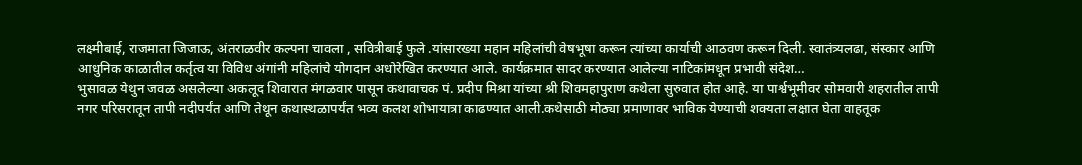लक्ष्मीबाई, राजमाता जिजाऊ, अंतराळवीर कल्पना चावला , सवित्रीबाई फुले .यांसारख्या महान महिलांची वेषभूषा करून त्यांच्या कार्याची आठवण करून दिली. स्वातंत्र्यलढा, संस्कार आणि आधुनिक काळातील कर्तृत्व या विविध अंगांनी महिलांचे योगदान अधोरेखित करण्यात आले. कार्यक्रमात सादर करण्यात आलेल्या नाटिकांमधून प्रभावी संदेश…
भुसावळ येथुन जवळ असलेल्या अकलूद शिवारात मंगळवार पासून कथावाचक पं. प्रदीप मिश्रा यांच्या श्री शिवमहापुराण कथेला सुरुवात होत आहे. या पार्श्वभूमीवर सोमवारी शहरातील तापी नगर परिसरातून तापी नदीपर्यंत आणि तेथून कथास्थळापर्यंत भव्य कलश शोभायात्रा काढण्यात आली.कथेसाठी मोठ्या प्रमाणावर भाविक येण्याची शक्यता लक्षात घेता वाहतूक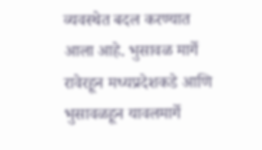व्यवस्थेत बदल करण्यात आला आहे. भुसावळ मार्गे रावेरहून मध्यप्रदेशकडे आणि भुसावळहून यावलमार्गे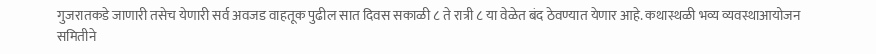गुजरातकडे जाणारी तसेच येणारी सर्व अवजड वाहतूक पुढील सात दिवस सकाळी ८ ते रात्री ८ या वेळेत बंद ठेवण्यात येणार आहे. कथास्थळी भव्य व्यवस्थाआयोजन समितीने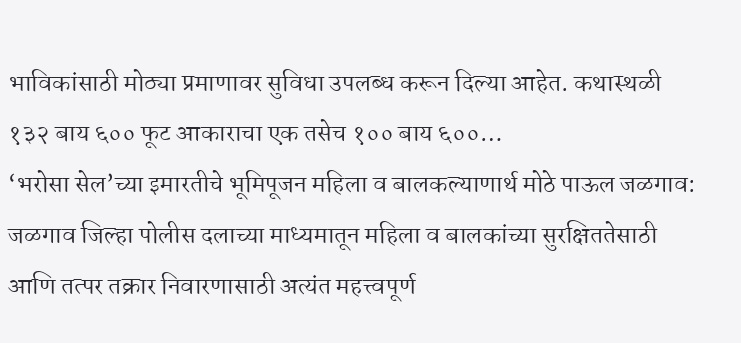भाविकांसाठी मोठ्या प्रमाणावर सुविधा उपलब्ध करून दिल्या आहेत. कथास्थळी १३२ बाय ६०० फूट आकाराचा एक तसेच १०० बाय ६००…
‘भरोसा सेल’च्या इमारतीचे भूमिपूजन महिला व बालकल्याणार्थ मोठे पाऊल जळगाव: जळगाव जिल्हा पोलीस दलाच्या माध्यमातून महिला व बालकांच्या सुरक्षिततेसाठी आणि तत्पर तक्रार निवारणासाठी अत्यंत महत्त्वपूर्ण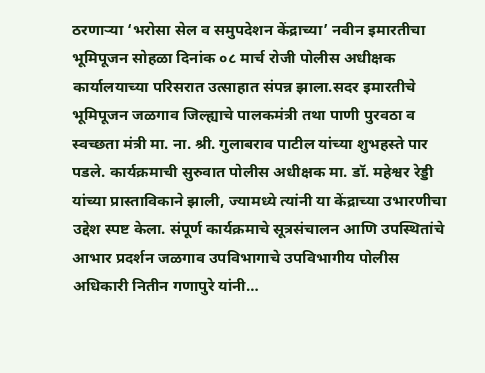ठरणाऱ्या ‘भरोसा सेल व समुपदेशन केंद्राच्या’ नवीन इमारतीचा भूमिपूजन सोहळा दिनांक ०८ मार्च रोजी पोलीस अधीक्षक कार्यालयाच्या परिसरात उत्साहात संपन्न झाला.सदर इमारतीचे भूमिपूजन जळगाव जिल्ह्याचे पालकमंत्री तथा पाणी पुरवठा व स्वच्छता मंत्री मा. ना. श्री. गुलाबराव पाटील यांच्या शुभहस्ते पार पडले. कार्यक्रमाची सुरुवात पोलीस अधीक्षक मा. डॉ. महेश्वर रेड्डी यांच्या प्रास्ताविकाने झाली, ज्यामध्ये त्यांनी या केंद्राच्या उभारणीचा उद्देश स्पष्ट केला. संपूर्ण कार्यक्रमाचे सूत्रसंचालन आणि उपस्थितांचे आभार प्रदर्शन जळगाव उपविभागाचे उपविभागीय पोलीस अधिकारी नितीन गणापुरे यांनी…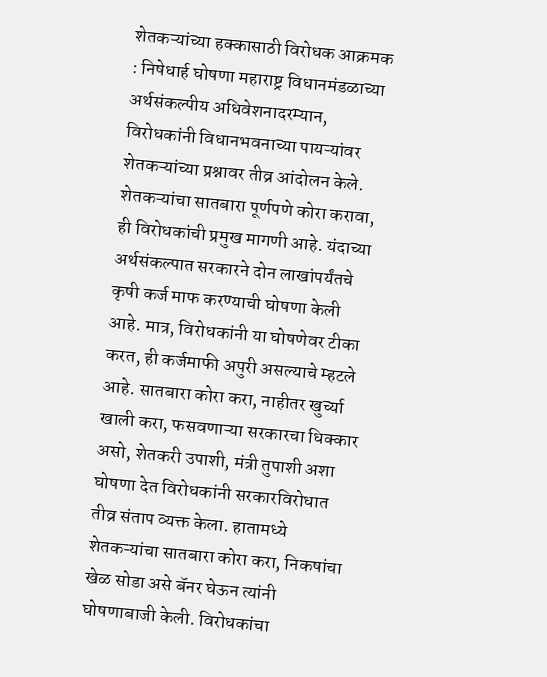शेतकऱ्यांच्या हक्कासाठी विरोधक आक्रमक : निषेधार्ह घोषणा महाराष्ट्र विधानमंडळाच्या अर्थसंकल्पीय अधिवेशनादरम्यान, विरोधकांनी विधानभवनाच्या पायऱ्यांवर शेतकऱ्यांच्या प्रश्नावर तीव्र आंदोलन केले. शेतकऱ्यांचा सातबारा पूर्णपणे कोरा करावा, ही विरोधकांची प्रमुख मागणी आहे. यंदाच्या अर्थसंकल्पात सरकारने दोन लाखांपर्यंतचे कृषी कर्ज माफ करण्याची घोषणा केली आहे. मात्र, विरोधकांनी या घोषणेवर टीका करत, ही कर्जमाफी अपुरी असल्याचे म्हटले आहे. सातबारा कोरा करा, नाहीतर खुर्च्या खाली करा, फसवणाऱ्या सरकारचा धिक्कार असो, शेतकरी उपाशी, मंत्री तुपाशी अशा घोषणा देत विरोधकांनी सरकारविरोधात तीव्र संताप व्यक्त केला. हातामध्ये शेतकऱ्यांचा सातबारा कोरा करा, निकषांचा खेळ सोडा असे बॅनर घेऊन त्यांनी घोषणाबाजी केली. विरोधकांचा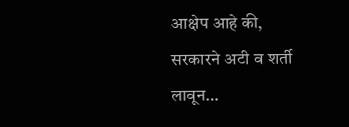आक्षेप आहे की, सरकारने अटी व शर्ती लावून…